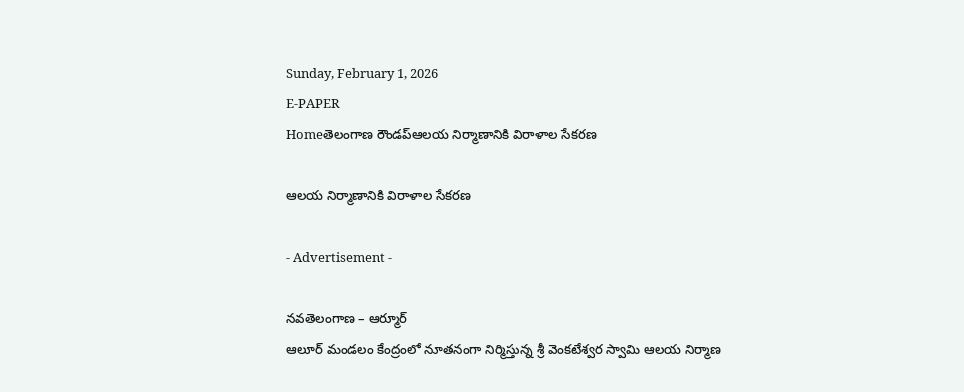Sunday, February 1, 2026
E-PAPER
Homeతెలంగాణ రౌండప్ఆలయ నిర్మాణానికి విరాళాల సేకరణ

ఆలయ నిర్మాణానికి విరాళాల సేకరణ

- Advertisement -

నవతెలంగాణ – ఆర్మూర్
ఆలూర్ మండలం కేంద్రంలో నూతనంగా నిర్మిస్తున్న శ్రీ వెంకటేశ్వర స్వామి ఆలయ నిర్మాణ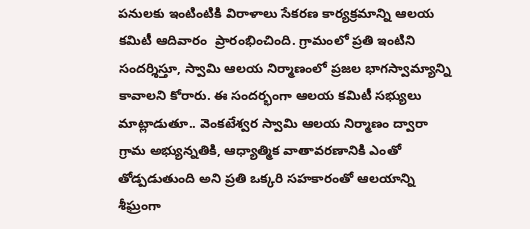పనులకు ఇంటింటికి విరాళాలు సేకరణ కార్యక్రమాన్ని ఆలయ కమిటీ ఆదివారం  ప్రారంభించింది. గ్రామంలో ప్రతి ఇంటిని సందర్శిస్తూ, స్వామి ఆలయ నిర్మాణంలో ప్రజల భాగస్వామ్యాన్ని కావాలని కోరారు. ఈ సందర్భంగా ఆలయ కమిటీ సభ్యులు మాట్లాడుతూ.. వెంకటేశ్వర స్వామి ఆలయ నిర్మాణం ద్వారా గ్రామ అభ్యున్నతికి, ఆధ్యాత్మిక వాతావరణానికి ఎంతో తోడ్పడుతుంది అని ప్రతి ఒక్కరి సహకారంతో ఆలయాన్ని శీఘ్రంగా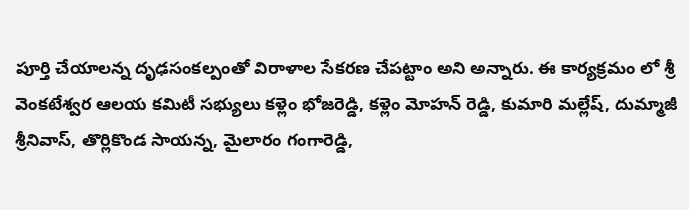పూర్తి చేయాలన్న దృఢసంకల్పంతో విరాళాల సేకరణ చేపట్టాం అని అన్నారు. ఈ కార్యక్రమం లో శ్రీ వెంకటేశ్వర ఆలయ కమిటీ సభ్యులు కళ్లెం భోజరెడ్డి, కళ్లెం మోహన్ రెడ్డి, కుమారి మల్లేష్, దుమ్మాజీ శ్రీనివాస్, తొర్లికొండ సాయన్న, మైలారం గంగారెడ్డి,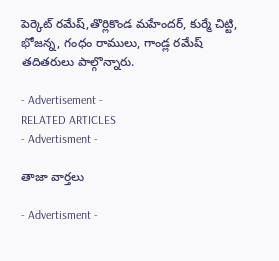పెర్కెట్ రమేష్,తొర్లికొండ మహేందర్, కుర్మే చిట్టి, భోజన్న, గంధం రాములు, గాండ్ల రమేష్ తదితరులు పాల్గొన్నారు.

- Advertisement -
RELATED ARTICLES
- Advertisment -

తాజా వార్తలు

- Advertisment -